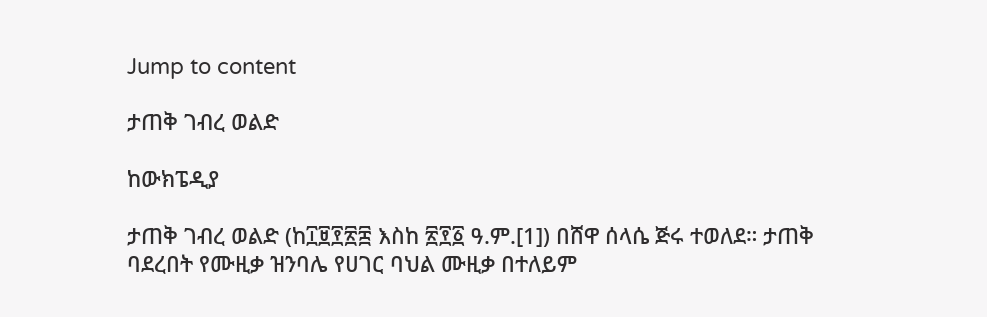Jump to content

ታጠቅ ገብረ ወልድ

ከውክፔዲያ

ታጠቅ ገብረ ወልድ (ከ፲፱፻፳፰ እስከ ፳፻፩ ዓ.ም.[1]) በሸዋ ሰላሴ ጅሩ ተወለደ። ታጠቅ ባደረበት የሙዚቃ ዝንባሌ የሀገር ባህል ሙዚቃ በተለይም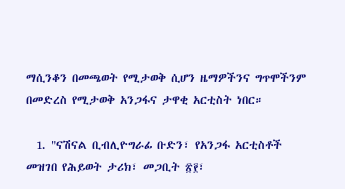ማሲንቆን በመጫወት የሚታወቅ ሲሆን ዜማዎችንና ግጥሞችንም በመድረስ የሚታወቅ አንጋፋና ታዋቂ አርቲስት ነበር።

  1. "ናሽናል ቢብሊዮግራፊ ቡድን፣ የአንጋፋ አርቲስቶች መዝገበ የሕይወት ታሪክ፣ መጋቢት ፳፻፣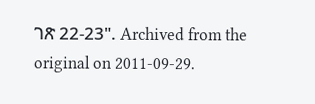ገጽ 22-23". Archived from the original on 2011-09-29.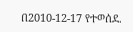በ2010-12-17 የተወሰደ.